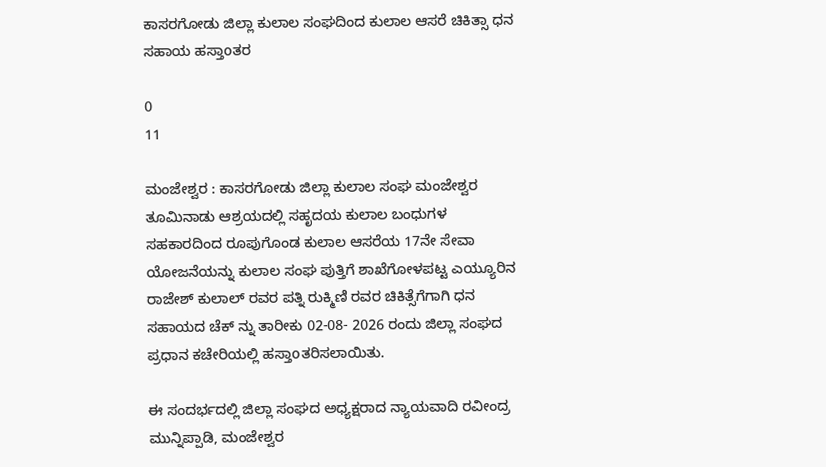ಕಾಸರಗೋಡು ಜಿಲ್ಲಾ ಕುಲಾಲ ಸಂಘದಿಂದ ಕುಲಾಲ ಆಸರೆ ಚಿಕಿತ್ಸಾ ಧನ ಸಹಾಯ ಹಸ್ತಾoತರ

0
11

ಮಂಜೇಶ್ವರ : ಕಾಸರಗೋಡು ಜಿಲ್ಲಾ ಕುಲಾಲ ಸಂಘ ಮಂಜೇಶ್ವರ ತೂಮಿನಾಡು ಆಶ್ರಯದಲ್ಲಿ ಸಹೃದಯ ಕುಲಾಲ ಬಂಧುಗಳ ಸಹಕಾರದಿಂದ ರೂಪುಗೊಂಡ ಕುಲಾಲ ಆಸರೆಯ 17ನೇ ಸೇವಾ ಯೋಜನೆಯನ್ನು ಕುಲಾಲ ಸಂಘ ಪುತ್ತಿಗೆ ಶಾಖೆಗೋಳಪಟ್ಟ ಎಯ್ಯೂರಿನ ರಾಜೇಶ್ ಕುಲಾಲ್ ರವರ ಪತ್ನಿ ರುಕ್ಮಿಣಿ ರವರ ಚಿಕಿತ್ಸೆಗೆಗಾಗಿ ಧನ ಸಹಾಯದ ಚೆಕ್ ನ್ನು ತಾರೀಕು 02-08- 2026 ರಂದು ಜಿಲ್ಲಾ ಸಂಘದ ಪ್ರಧಾನ ಕಚೇರಿಯಲ್ಲಿ ಹಸ್ತಾoತರಿಸಲಾಯಿತು.

ಈ ಸಂದರ್ಭದಲ್ಲಿ ಜಿಲ್ಲಾ ಸಂಘದ ಅಧ್ಯಕ್ಷರಾದ ನ್ಯಾಯವಾದಿ ರವೀಂದ್ರ ಮುನ್ನಿಪ್ಪಾಡಿ, ಮಂಜೇಶ್ವರ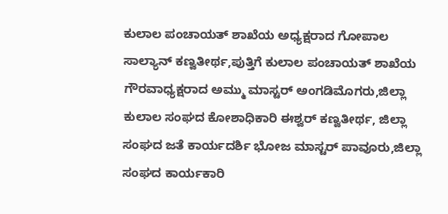ಕುಲಾಲ ಪಂಚಾಯತ್ ಶಾಖೆಯ ಅಧ್ಯಕ್ಷರಾದ ಗೋಪಾಲ ಸಾಲ್ಯಾನ್ ಕಣ್ವತೀರ್ಥ,ಪುತ್ತಿಗೆ ಕುಲಾಲ ಪಂಚಾಯತ್ ಶಾಖೆಯ ಗೌರವಾಧ್ಯಕ್ಷರಾದ ಅಮ್ಮು ಮಾಸ್ಟರ್ ಅಂಗಡಿಮೊಗರು,ಜಿಲ್ಲಾ ಕುಲಾಲ ಸಂಘದ ಕೋಶಾಧಿಕಾರಿ ಈಶ್ವರ್ ಕಣ್ವತೀರ್ಥ, ಜಿಲ್ಲಾ ಸಂಘದ ಜತೆ ಕಾರ್ಯದರ್ಶಿ ಭೋಜ ಮಾಸ್ಟರ್ ಪಾವೂರು,ಜಿಲ್ಲಾ ಸಂಘದ ಕಾರ್ಯಕಾರಿ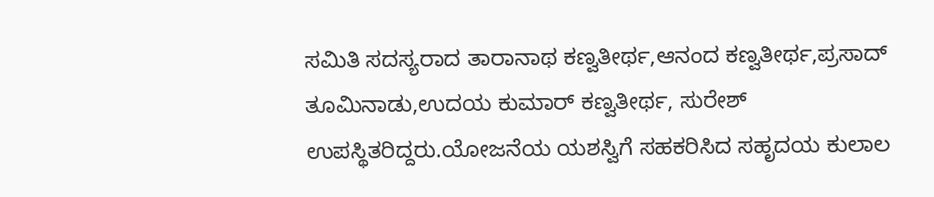ಸಮಿತಿ ಸದಸ್ಯರಾದ ತಾರಾನಾಥ ಕಣ್ವತೀರ್ಥ,ಆನಂದ ಕಣ್ವತೀರ್ಥ,ಪ್ರಸಾದ್ ತೂಮಿನಾಡು,ಉದಯ ಕುಮಾರ್ ಕಣ್ವತೀರ್ಥ, ಸುರೇಶ್ ಉಪಸ್ಥಿತರಿದ್ದರು.ಯೋಜನೆಯ ಯಶಸ್ವಿಗೆ ಸಹಕರಿಸಿದ ಸಹೃದಯ ಕುಲಾಲ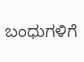ಬಂಧುಗಳಿಗೆ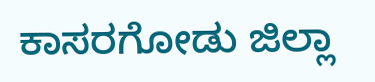ಕಾಸರಗೋಡು ಜಿಲ್ಲಾ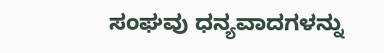ಸಂಘವು ಧನ್ಯವಾದಗಳನ್ನು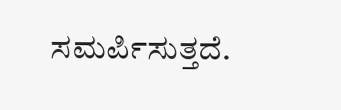ಸಮರ್ಪಿಸುತ್ತದೆ.